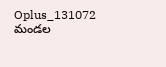Oplus_131072
మండల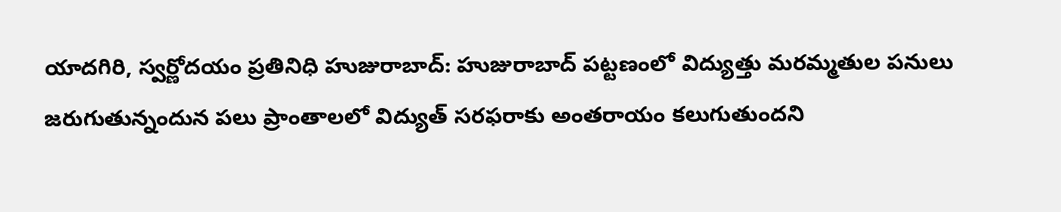యాదగిరి, స్వర్ణోదయం ప్రతినిధి హుజురాబాద్: హుజురాబాద్ పట్టణంలో విద్యుత్తు మరమ్మతుల పనులు జరుగుతున్నందున పలు ప్రాంతాలలో విద్యుత్ సరఫరాకు అంతరాయం కలుగుతుందని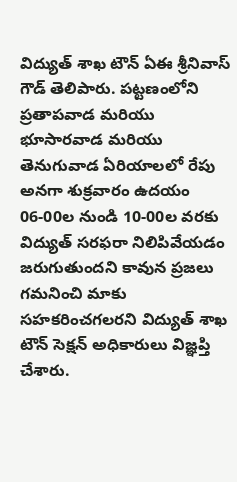విద్యుత్ శాఖ టౌన్ ఏఈ శ్రీనివాస్ గౌడ్ తెలిపారు. పట్టణంలోని ప్రతాపవాడ మరియు భూసారవాడ మరియు తెనుగువాడ ఏరియాలలో రేపు అనగా శుక్రవారం ఉదయం 06-00ల నుండి 10-00ల వరకు విద్యుత్ సరఫరా నిలిపివేయడం జరుగుతుందని కావున ప్రజలు గమనించి మాకు సహకరించగలరని విద్యుత్ శాఖ టౌన్ సెక్షన్ అధికారులు విజ్ఞప్తి చేశారు.